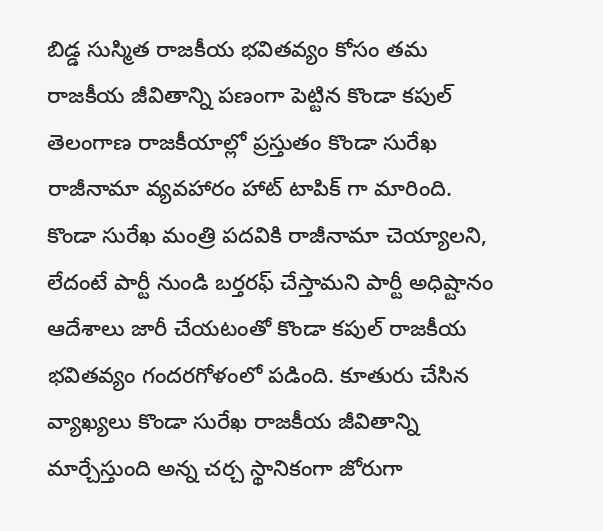బిడ్డ సుస్మిత రాజకీయ భవితవ్యం కోసం తమ రాజకీయ జీవితాన్ని పణంగా పెట్టిన కొండా కపుల్
తెలంగాణ రాజకీయాల్లో ప్రస్తుతం కొండా సురేఖ రాజీనామా వ్యవహారం హాట్ టాపిక్ గా మారింది. కొండా సురేఖ మంత్రి పదవికి రాజీనామా చెయ్యాలని, లేదంటే పార్టీ నుండి బర్తరఫ్ చేస్తామని పార్టీ అధిష్టానం ఆదేశాలు జారీ చేయటంతో కొండా కపుల్ రాజకీయ భవితవ్యం గందరగోళంలో పడింది. కూతురు చేసిన వ్యాఖ్యలు కొండా సురేఖ రాజకీయ జీవితాన్ని మార్చేస్తుంది అన్న చర్చ స్థానికంగా జోరుగా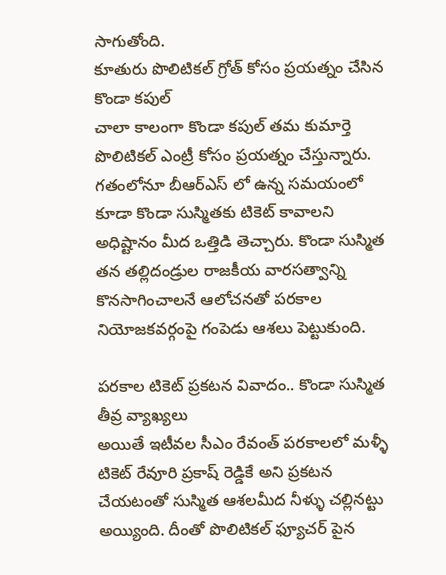సాగుతోంది.
కూతురు పొలిటికల్ గ్రోత్ కోసం ప్రయత్నం చేసిన కొండా కపుల్
చాలా కాలంగా కొండా కపుల్ తమ కుమార్తె పొలిటికల్ ఎంట్రీ కోసం ప్రయత్నం చేస్తున్నారు. గతంలోనూ బీఆర్ఎస్ లో ఉన్న సమయంలో కూడా కొండా సుస్మితకు టికెట్ కావాలని అధిష్టానం మీద ఒత్తిడి తెచ్చారు. కొండా సుస్మిత తన తల్లిదండ్రుల రాజకీయ వారసత్వాన్ని కొనసాగించాలనే ఆలోచనతో పరకాల నియోజకవర్గంపై గంపెడు ఆశలు పెట్టుకుంది.

పరకాల టికెట్ ప్రకటన వివాదం.. కొండా సుస్మిత తీవ్ర వ్యాఖ్యలు
అయితే ఇటీవల సీఎం రేవంత్ పరకాలలో మళ్ళీ టికెట్ రేవూరి ప్రకాష్ రెడ్డికే అని ప్రకటన చేయటంతో సుస్మిత ఆశలమీద నీళ్ళు చల్లినట్టు అయ్యింది. దీంతో పొలిటికల్ ఫ్యూచర్ పైన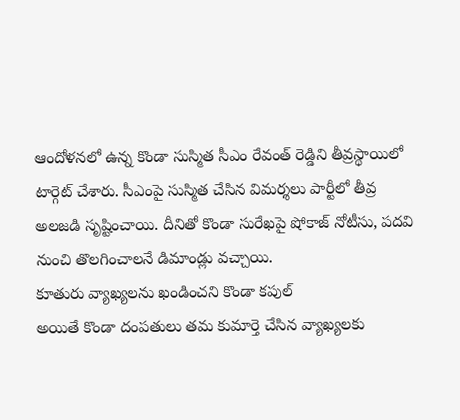ఆందోళనలో ఉన్న కొండా సుస్మిత సీఎం రేవంత్ రెడ్డిని తీవ్రస్థాయిలో టార్గెట్ చేశారు. సీఎంపై సుస్మిత చేసిన విమర్శలు పార్టీలో తీవ్ర అలజడి సృష్టించాయి. దీనితో కొండా సురేఖపై షోకాజ్ నోటీసు, పదవి నుంచి తొలగించాలనే డిమాండ్లు వచ్చాయి.
కూతురు వ్యాఖ్యలను ఖండించని కొండా కపుల్
అయితే కొండా దంపతులు తమ కుమార్తె చేసిన వ్యాఖ్యలకు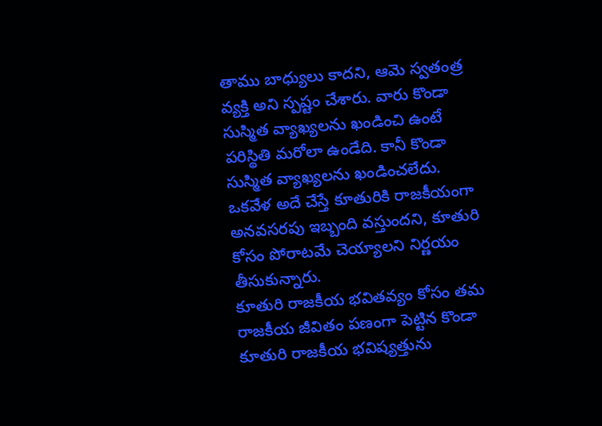తాము బాధ్యులు కాదని, ఆమె స్వతంత్ర వ్యక్తి అని స్పష్టం చేశారు. వారు కొండా సుస్మిత వ్యాఖ్యలను ఖండించి ఉంటే పరిస్థితి మరోలా ఉండేది. కానీ కొండా సుస్మిత వ్యాఖ్యలను ఖండించలేదు. ఒకవేళ అదే చేస్తే కూతురికి రాజకీయంగా అనవసరపు ఇబ్బంది వస్తుందని, కూతురి కోసం పోరాటమే చెయ్యాలని నిర్ణయం తీసుకున్నారు.
కూతురి రాజకీయ భవితవ్యం కోసం తమ రాజకీయ జీవితం పణంగా పెట్టిన కొండా
కూతురి రాజకీయ భవిష్యత్తును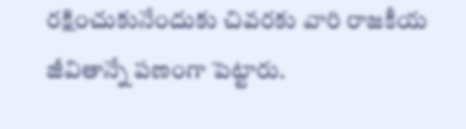రక్షించుకునేందుకు చివరకు వారి రాజకీయ జీవితాన్నే పణంగా పెట్టారు.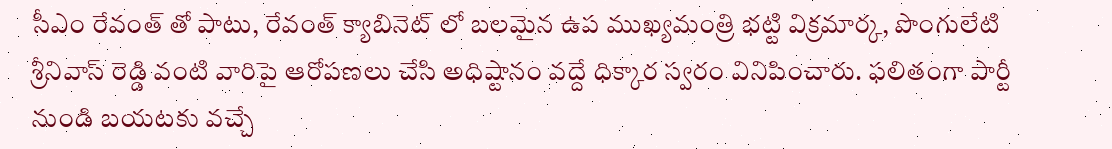సీఎం రేవంత్ తో పాటు, రేవంత్ క్యాబినెట్ లో బలమైన ఉప ముఖ్యమంత్రి భట్టి విక్రమార్క, పొంగులేటి శ్రీనివాస్ రెడ్డి వంటి వారిపై ఆరోపణలు చేసి అధిష్టానం వద్దే ధిక్కార స్వరం వినిపించారు. ఫలితంగా పార్టీ నుండి బయటకు వచ్చే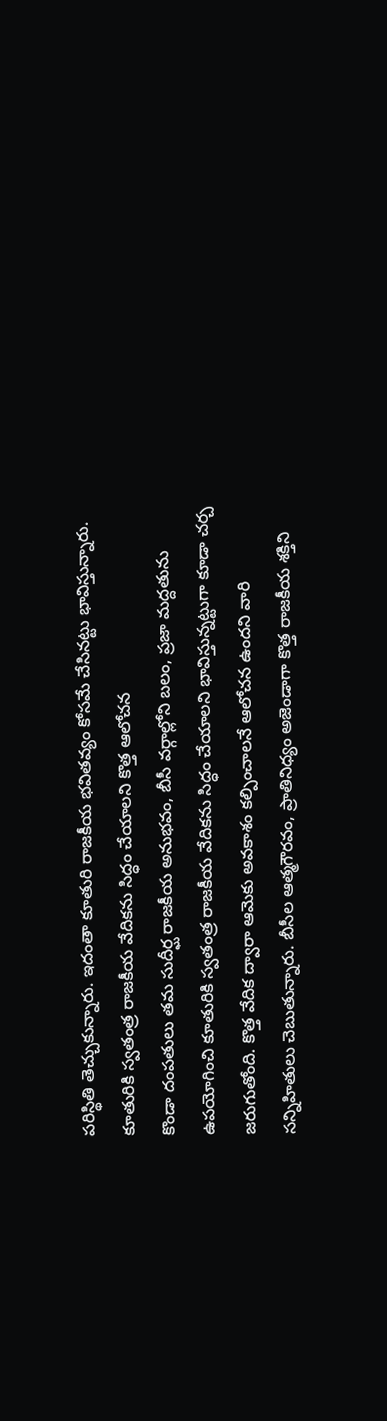పరిస్థితి తెచ్చుకున్నారు. ఇదంతా కూతురి రాజకీయ భవితవ్యం కోసమే చేసినట్టు భావిస్తున్నారు.
కూతురికి స్వతంత్ర రాజకీయ వేదికను సిద్ధం చేయాలని కొత్త ఆలోచన
కొండా దంపతులు తమ సుదీర్ఘ రాజకీయ అనుభవం, బీసీ వర్గాల్లోని బలం, ప్రజా మద్దతును ఉపయోగించి కూతురికి స్వతంత్ర రాజకీయ వేదికను సిద్ధం చేయాలని భావిస్తున్నట్టుగా కూడా చర్చ జరుగుతోంది. కొత్త వేదిక ద్వారా ఆమెకు అవకాశం కల్పించాలనే ఆలోచన ఉందని వారి సన్నిహితులు చెబుతున్నారు. బీసీల ఆత్మగౌరవం, ప్రాతినిధ్యం అజెండాగా కొత్త రాజకీయ శక్తిని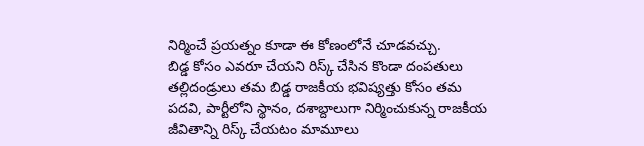నిర్మించే ప్రయత్నం కూడా ఈ కోణంలోనే చూడవచ్చు.
బిడ్డ కోసం ఎవరూ చేయని రిస్క్ చేసిన కొండా దంపతులు
తల్లిదండ్రులు తమ బిడ్డ రాజకీయ భవిష్యత్తు కోసం తమ పదవి, పార్టీలోని స్థానం, దశాబ్దాలుగా నిర్మించుకున్న రాజకీయ జీవితాన్ని రిస్క్ చేయటం మామూలు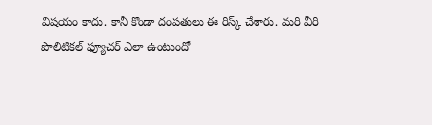విషయం కాదు. కానీ కొండా దంపతులు ఈ రిస్క్ చేశారు. మరి వీరి పొలిటికల్ ఫ్యూచర్ ఎలా ఉంటుందో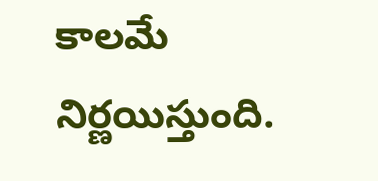కాలమే నిర్ణయిస్తుంది.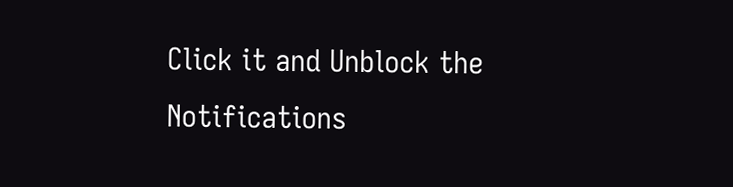Click it and Unblock the Notifications